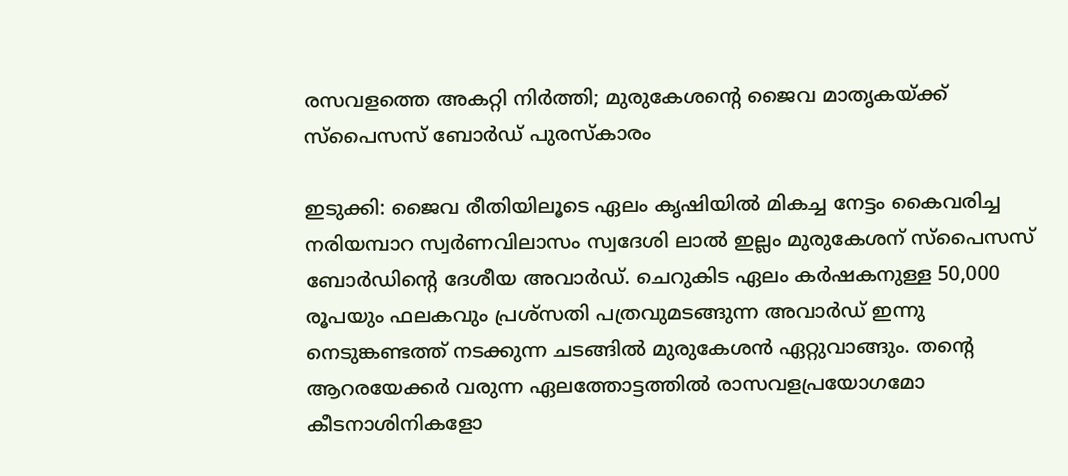രസവളത്തെ അകറ്റി നിർത്തി; മുരുകേശന്‍റെ ജൈവ മാതൃകയ്ക്ക് സ്‌പൈസസ് ബോര്‍ഡ് പുരസ്‌കാരം

ഇടുക്കി: ജൈവ രീതിയിലൂടെ ഏലം കൃഷിയില്‍ മികച്ച നേട്ടം കൈവരിച്ച നരിയമ്പാറ സ്വര്‍ണവിലാസം സ്വദേശി ലാല്‍ ഇല്ലം മുരുകേശന് സ്‌പൈസസ് ബോര്‍ഡിന്‍റെ ദേശീയ അവാര്‍ഡ്. ചെറുകിട ഏലം കര്‍ഷകനുള്ള 50,000 രൂപയും ഫലകവും പ്രശ്‌സതി പത്രവുമടങ്ങുന്ന അവാര്‍ഡ് ഇന്നു നെടുങ്കണ്ടത്ത് നടക്കുന്ന ചടങ്ങില്‍ മുരുകേശന്‍ ഏറ്റുവാങ്ങും. തന്‍റെ ആറരയേക്കര്‍ വരുന്ന ഏലത്തോട്ടത്തില്‍ രാസവളപ്രയോഗമോ കീടനാശിനികളോ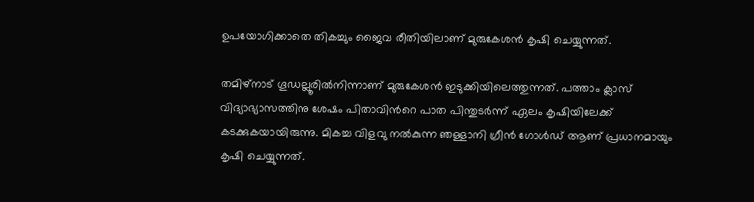ഉപയോഗിക്കാതെ തികച്ചും ജൈവ രീതിയിലാണ് മുരുകേശന്‍ കൃഷി ചെയ്യുന്നത്.

തമിഴ്‌നാട് ഗൂഡല്ലൂരില്‍നിന്നാണ് മുരുകേശന്‍ ഇടുക്കിയിലെത്തുന്നത്. പത്താം ക്ലാസ് വിദ്യാഭ്യാസത്തിനു ശേഷം പിതാവിന്‍റെ പാത പിന്തുടര്‍ന്ന് ഏലം കൃഷിയിലേക്ക് കടക്കുകയായിരുന്നു. മികച്ച വിളവു നല്‍കുന്ന ഞള്ളാനി ഗ്രീന്‍ ഗോള്‍ഡ് ആണ് പ്രധാനമായും കൃഷി ചെയ്യുന്നത്.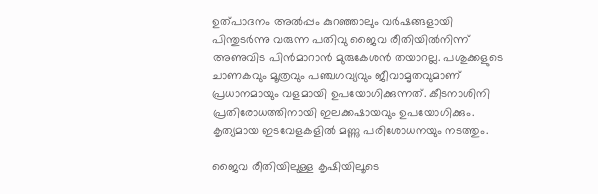ഉത്പാദനം അല്‍പ്പം കുറഞ്ഞാലും വര്‍ഷങ്ങളായി പിന്തുടര്‍ന്നു വരുന്ന പതിവു ജൈവ രീതിയില്‍നിന്ന് അണുവിട പിന്‍മാറാന്‍ മുരുകേശന്‍ തയാറല്ല. പശുക്കളുടെ ചാണകവും മൂത്രവും പഞ്ചഗവ്യവും ജീവാമൃതവുമാണ് പ്രധാനമായും വളമായി ഉപയോഗിക്കുന്നത്. കീടനാശിനി പ്രതിരോധത്തിനായി ഇലക്കഷായവും ഉപയോഗിക്കും. കൃത്യമായ ഇടവേളകളില്‍ മണ്ണു പരിശോധനയും നടത്തും.

ജൈവ രീതിയിലുള്ള കൃഷിയിലൂടെ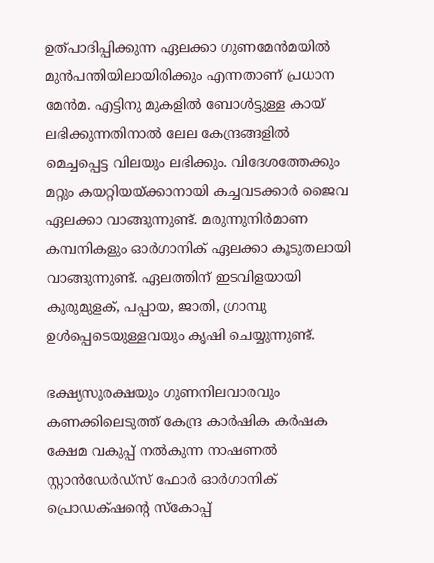ഉത്പാദിപ്പിക്കുന്ന ഏലക്കാ ഗുണമേന്‍മയില്‍ മുന്‍പന്തിയിലായിരിക്കും എന്നതാണ് പ്രധാന മേന്‍മ. എട്ടിനു മുകളില്‍ ബോള്‍ട്ടുള്ള കായ് ലഭിക്കുന്നതിനാല്‍ ലേല കേന്ദ്രങ്ങളില്‍ മെച്ചപ്പെട്ട വിലയും ലഭിക്കും. വിദേശത്തേക്കും മറ്റും കയറ്റിയയ്ക്കാനായി കച്ചവടക്കാര്‍ ജൈവ ഏലക്കാ വാങ്ങുന്നുണ്ട്. മരുന്നുനിര്‍മാണ കമ്പനികളും ഓര്‍ഗാനിക് ഏലക്കാ കൂടുതലായി വാങ്ങുന്നുണ്ട്. ഏലത്തിന് ഇടവിളയായി കുരുമുളക്, പപ്പായ, ജാതി, ഗ്രാമ്പു ഉള്‍പ്പെടെയുള്ളവയും കൃഷി ചെയ്യുന്നുണ്ട്.

ഭക്ഷ്യസുരക്ഷയും ഗുണനിലവാരവും കണക്കിലെടുത്ത് കേന്ദ്ര കാര്‍ഷിക കര്‍ഷക ക്ഷേമ വകുപ്പ് നല്‍കുന്ന നാഷണല്‍ സ്റ്റാന്‍ഡേര്‍ഡ്‌സ് ഫോര്‍ ഓര്‍ഗാനിക് പ്രൊഡക്‌ഷന്‍റെ സ്‌കോപ്പ്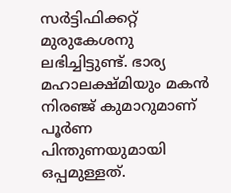സര്‍ട്ടിഫിക്കറ്റ് മുരുകേശനു ലഭിച്ചിട്ടുണ്ട്. ഭാര്യ മഹാലക്ഷ്മിയും മകന്‍ നിരഞ്ജ് കുമാറുമാണ് പൂര്‍ണ പിന്തുണയുമായി ഒപ്പമുള്ളത്.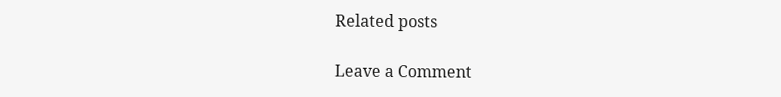Related posts

Leave a Comment